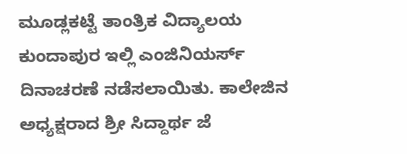ಮೂಡ್ಲಕಟ್ಟೆ ತಾಂತ್ರಿಕ ವಿದ್ಯಾಲಯ ಕುಂದಾಪುರ ಇಲ್ಲಿ ಎಂಜಿನಿಯರ್ಸ್ ದಿನಾಚರಣೆ ನಡೆಸಲಾಯಿತು. ಕಾಲೇಜಿನ ಅಧ್ಯಕ್ಷರಾದ ಶ್ರೀ ಸಿದ್ದಾರ್ಥ ಜೆ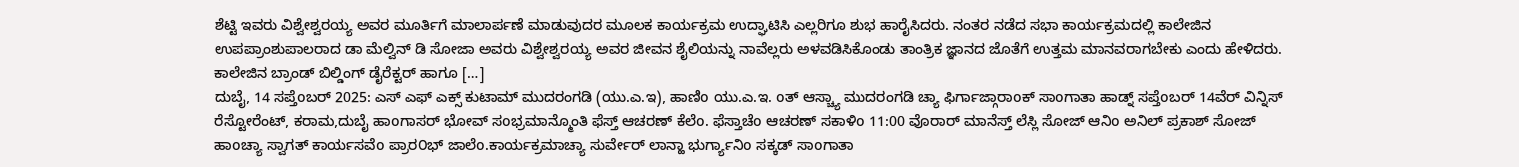ಶೆಟ್ಟಿ ಇವರು ವಿಶ್ವೇಶ್ವರಯ್ಯ ಅವರ ಮೂರ್ತಿಗೆ ಮಾಲಾರ್ಪಣೆ ಮಾಡುವುದರ ಮೂಲಕ ಕಾರ್ಯಕ್ರಮ ಉದ್ಘಾಟಿಸಿ ಎಲ್ಲರಿಗೂ ಶುಭ ಹಾರೈಸಿದರು. ನಂತರ ನಡೆದ ಸಭಾ ಕಾರ್ಯಕ್ರಮದಲ್ಲಿ ಕಾಲೇಜಿನ ಉಪಪ್ರಾಂಶುಪಾಲರಾದ ಡಾ ಮೆಲ್ವಿನ್ ಡಿ ಸೋಜಾ ಅವರು ವಿಶ್ವೇಶ್ವರಯ್ಯ ಅವರ ಜೀವನ ಶೈಲಿಯನ್ನು ನಾವೆಲ್ಲರು ಅಳವಡಿಸಿಕೊಂಡು ತಾಂತ್ರಿಕ ಜ್ಞಾನದ ಜೊತೆಗೆ ಉತ್ತಮ ಮಾನವರಾಗಬೇಕು ಎಂದು ಹೇಳಿದರು. ಕಾಲೇಜಿನ ಬ್ರಾಂಡ್ ಬಿಲ್ಡಿಂಗ್ ಡೈರೆಕ್ಟರ್ ಹಾಗೂ […]
ದುಬೈ, 14 ಸಪ್ತೆoಬರ್ 2025: ಎಸ್ ಎಫ್ ಎಕ್ಸ್ ಕುಟಾಮ್ ಮುದರಂಗಡಿ (ಯು.ಎ.ಇ), ಹಾಣಿo ಯು.ಎ.ಇ. oತ್ ಆಸ್ಚ್ಯಾ ಮುದರಂಗಡಿ ಚ್ಯಾ ಫಿರ್ಗಾಜ್ಗಾರಾoಕ್ ಸಾoಗಾತಾ ಹಾಡ್ನ್ ಸಪ್ತೆoಬರ್ 14ವೆರ್ ವಿನ್ನಿಸ್ ರೆಸ್ಟೋರೆಂಟ್, ಕರಾಮ,ದುಬೈ ಹಾoಗಾಸರ್ ಭೋವ್ ಸoಭ್ರಮಾನ್ಮೊಂತಿ ಫೆಸ್ತ್ ಆಚರಣ್ ಕೆಲೆo. ಫೆಸ್ತಾಚೆo ಆಚರಣ್ ಸಕಾಳಿo 11:00 ವೊರಾರ್ ಮಾನೆಸ್ತ್ ಲೆಸ್ಲಿ ಸೋಜ್ ಆನಿo ಅನಿಲ್ ಪ್ರಕಾಶ್ ಸೋಜ್ ಹಾoಚ್ಯಾ ಸ್ವಾಗತ್ ಕಾರ್ಯಸವೆo ಪ್ರಾರ೦ಭ್ ಜಾಲೆo.ಕಾರ್ಯಕ್ರಮಾಚ್ಯಾ ಸುರ್ವೇರ್ ಲಾನ್ಹಾ ಭುರ್ಗ್ಯಾನಿo ಸಕ್ಕಡ್ ಸಾoಗಾತಾ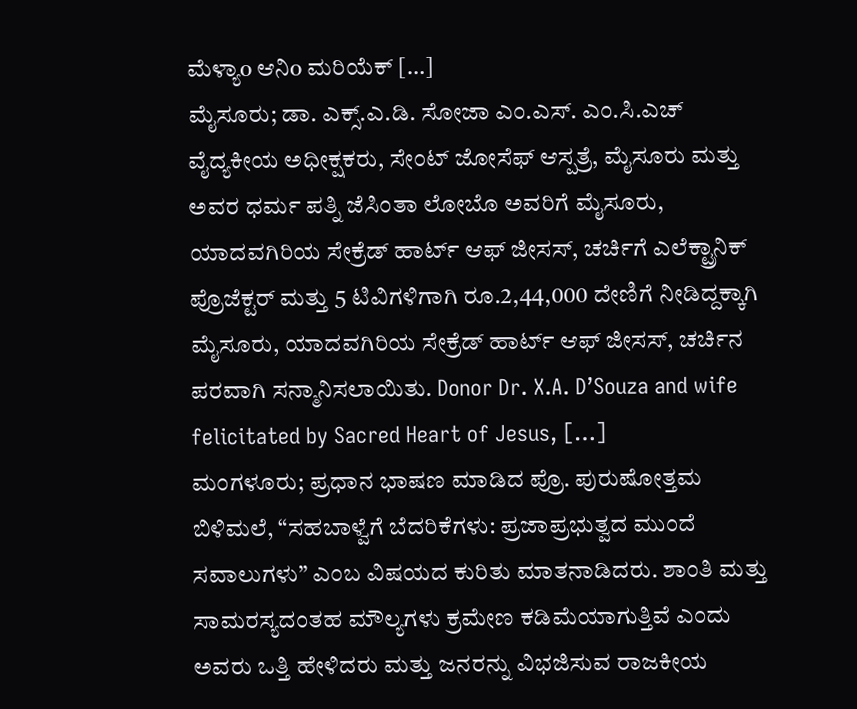ಮೆಳ್ಯಾo ಆನಿo ಮರಿಯೆಕ್ […]
ಮೈಸೂರು; ಡಾ. ಎಕ್ಸ್.ಎ.ಡಿ. ಸೋಜಾ ಎಂ.ಎಸ್. ಎಂ.ಸಿ.ಎಚ್ ವೈದ್ಯಕೀಯ ಅಧೀಕ್ಷಕರು, ಸೇಂಟ್ ಜೋಸೆಫ್ ಆಸ್ಪತ್ರೆ, ಮೈಸೂರು ಮತ್ತು ಅವರ ಧರ್ಮ ಪತ್ನಿ ಜೆಸಿಂತಾ ಲೋಬೊ ಅವರಿಗೆ ಮೈಸೂರು, ಯಾದವಗಿರಿಯ ಸೇಕ್ರೆಡ್ ಹಾರ್ಟ್ ಆಫ್ ಜೀಸಸ್, ಚರ್ಚಿಗೆ ಎಲೆಕ್ಟ್ರಾನಿಕ್ ಪ್ರೊಜೆಕ್ಟರ್ ಮತ್ತು 5 ಟಿವಿಗಳಿಗಾಗಿ ರೂ.2,44,000 ದೇಣಿಗೆ ನೀಡಿದ್ದಕ್ಕಾಗಿ ಮೈಸೂರು, ಯಾದವಗಿರಿಯ ಸೇಕ್ರೆಡ್ ಹಾರ್ಟ್ ಆಫ್ ಜೀಸಸ್, ಚರ್ಚಿನ ಪರವಾಗಿ ಸನ್ಮಾನಿಸಲಾಯಿತು. Donor Dr. X.A. D’Souza and wife felicitated by Sacred Heart of Jesus, […]
ಮಂಗಳೂರು; ಪ್ರಧಾನ ಭಾಷಣ ಮಾಡಿದ ಪ್ರೊ. ಪುರುಷೋತ್ತಮ ಬಿಳಿಮಲೆ, “ಸಹಬಾಳ್ವೆಗೆ ಬೆದರಿಕೆಗಳು: ಪ್ರಜಾಪ್ರಭುತ್ವದ ಮುಂದೆ ಸವಾಲುಗಳು” ಎಂಬ ವಿಷಯದ ಕುರಿತು ಮಾತನಾಡಿದರು. ಶಾಂತಿ ಮತ್ತು ಸಾಮರಸ್ಯದಂತಹ ಮೌಲ್ಯಗಳು ಕ್ರಮೇಣ ಕಡಿಮೆಯಾಗುತ್ತಿವೆ ಎಂದು ಅವರು ಒತ್ತಿ ಹೇಳಿದರು ಮತ್ತು ಜನರನ್ನು ವಿಭಜಿಸುವ ರಾಜಕೀಯ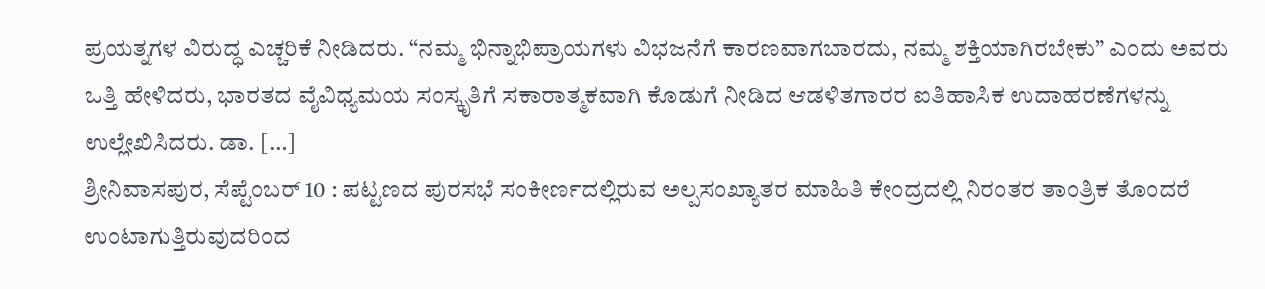ಪ್ರಯತ್ನಗಳ ವಿರುದ್ಧ ಎಚ್ಚರಿಕೆ ನೀಡಿದರು. “ನಮ್ಮ ಭಿನ್ನಾಭಿಪ್ರಾಯಗಳು ವಿಭಜನೆಗೆ ಕಾರಣವಾಗಬಾರದು, ನಮ್ಮ ಶಕ್ತಿಯಾಗಿರಬೇಕು” ಎಂದು ಅವರು ಒತ್ತಿ ಹೇಳಿದರು, ಭಾರತದ ವೈವಿಧ್ಯಮಯ ಸಂಸ್ಕೃತಿಗೆ ಸಕಾರಾತ್ಮಕವಾಗಿ ಕೊಡುಗೆ ನೀಡಿದ ಆಡಳಿತಗಾರರ ಐತಿಹಾಸಿಕ ಉದಾಹರಣೆಗಳನ್ನು ಉಲ್ಲೇಖಿಸಿದರು. ಡಾ. […]
ಶ್ರೀನಿವಾಸಪುರ, ಸೆಪ್ಟೆಂಬರ್ 10 : ಪಟ್ಟಣದ ಪುರಸಭೆ ಸಂಕೀರ್ಣದಲ್ಲಿರುವ ಅಲ್ಪಸಂಖ್ಯಾತರ ಮಾಹಿತಿ ಕೇಂದ್ರದಲ್ಲಿ ನಿರಂತರ ತಾಂತ್ರಿಕ ತೊಂದರೆ ಉಂಟಾಗುತ್ತಿರುವುದರಿಂದ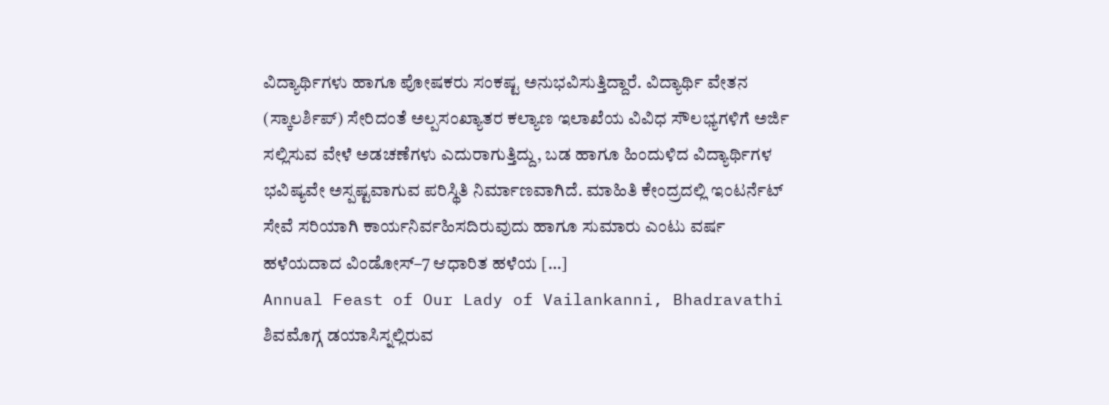ವಿದ್ಯಾರ್ಥಿಗಳು ಹಾಗೂ ಪೋಷಕರು ಸಂಕಷ್ಟ ಅನುಭವಿಸುತ್ತಿದ್ದಾರೆ. ವಿದ್ಯಾರ್ಥಿ ವೇತನ (ಸ್ಕಾಲರ್ಶಿಪ್) ಸೇರಿದಂತೆ ಅಲ್ಪಸಂಖ್ಯಾತರ ಕಲ್ಯಾಣ ಇಲಾಖೆಯ ವಿವಿಧ ಸೌಲಭ್ಯಗಳಿಗೆ ಅರ್ಜಿ ಸಲ್ಲಿಸುವ ವೇಳೆ ಅಡಚಣೆಗಳು ಎದುರಾಗುತ್ತಿದ್ದು, ಬಡ ಹಾಗೂ ಹಿಂದುಳಿದ ವಿದ್ಯಾರ್ಥಿಗಳ ಭವಿಷ್ಯವೇ ಅಸ್ಪಷ್ಟವಾಗುವ ಪರಿಸ್ಥಿತಿ ನಿರ್ಮಾಣವಾಗಿದೆ. ಮಾಹಿತಿ ಕೇಂದ್ರದಲ್ಲಿ ಇಂಟರ್ನೆಟ್ ಸೇವೆ ಸರಿಯಾಗಿ ಕಾರ್ಯನಿರ್ವಹಿಸದಿರುವುದು ಹಾಗೂ ಸುಮಾರು ಎಂಟು ವರ್ಷ ಹಳೆಯದಾದ ವಿಂಡೋಸ್–7 ಆಧಾರಿತ ಹಳೆಯ […]
Annual Feast of Our Lady of Vailankanni, Bhadravathi ಶಿವಮೊಗ್ಗ ಡಯಾಸಿಸ್ನಲ್ಲಿರುವ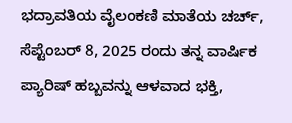ಭದ್ರಾವತಿಯ ವೈಲಂಕಣಿ ಮಾತೆಯ ಚರ್ಚ್, ಸೆಪ್ಟೆಂಬರ್ 8, 2025 ರಂದು ತನ್ನ ವಾರ್ಷಿಕ ಪ್ಯಾರಿಷ್ ಹಬ್ಬವನ್ನು ಆಳವಾದ ಭಕ್ತಿ,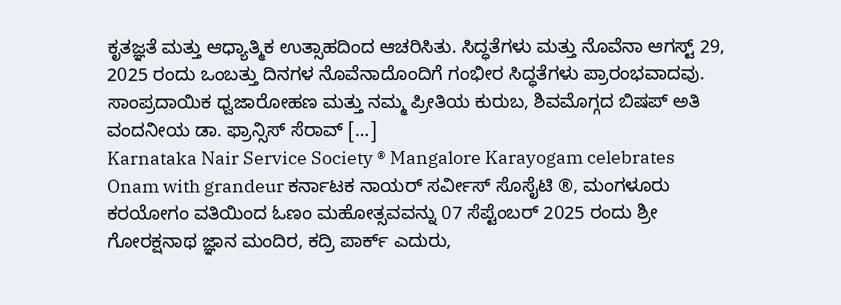ಕೃತಜ್ಞತೆ ಮತ್ತು ಆಧ್ಯಾತ್ಮಿಕ ಉತ್ಸಾಹದಿಂದ ಆಚರಿಸಿತು. ಸಿದ್ಧತೆಗಳು ಮತ್ತು ನೊವೆನಾ ಆಗಸ್ಟ್ 29, 2025 ರಂದು ಒಂಬತ್ತು ದಿನಗಳ ನೊವೆನಾದೊಂದಿಗೆ ಗಂಭೀರ ಸಿದ್ಧತೆಗಳು ಪ್ರಾರಂಭವಾದವು. ಸಾಂಪ್ರದಾಯಿಕ ಧ್ವಜಾರೋಹಣ ಮತ್ತು ನಮ್ಮ ಪ್ರೀತಿಯ ಕುರುಬ, ಶಿವಮೊಗ್ಗದ ಬಿಷಪ್ ಅತಿ ವಂದನೀಯ ಡಾ. ಫ್ರಾನ್ಸಿಸ್ ಸೆರಾವ್ […]
Karnataka Nair Service Society ® Mangalore Karayogam celebrates Onam with grandeur ಕರ್ನಾಟಕ ನಾಯರ್ ಸರ್ವೀಸ್ ಸೊಸೈಟಿ ®, ಮಂಗಳೂರು ಕರಯೋಗಂ ವತಿಯಿಂದ ಓಣಂ ಮಹೋತ್ಸವವನ್ನು 07 ಸೆಪ್ಟೆಂಬರ್ 2025 ರಂದು ಶ್ರೀ ಗೋರಕ್ಷನಾಥ ಜ್ಞಾನ ಮಂದಿರ, ಕದ್ರಿ ಪಾರ್ಕ್ ಎದುರು,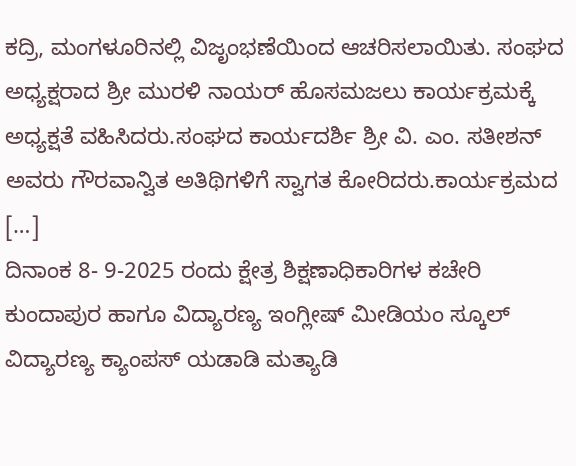ಕದ್ರಿ, ಮಂಗಳೂರಿನಲ್ಲಿ ವಿಜೃಂಭಣೆಯಿಂದ ಆಚರಿಸಲಾಯಿತು. ಸಂಘದ ಅಧ್ಯಕ್ಷರಾದ ಶ್ರೀ ಮುರಳಿ ನಾಯರ್ ಹೊಸಮಜಲು ಕಾರ್ಯಕ್ರಮಕ್ಕೆ ಅಧ್ಯಕ್ಷತೆ ವಹಿಸಿದರು.ಸಂಘದ ಕಾರ್ಯದರ್ಶಿ ಶ್ರೀ ವಿ. ಎಂ. ಸತೀಶನ್ ಅವರು ಗೌರವಾನ್ವಿತ ಅತಿಥಿಗಳಿಗೆ ಸ್ವಾಗತ ಕೋರಿದರು.ಕಾರ್ಯಕ್ರಮದ […]
ದಿನಾಂಕ 8- 9-2025 ರಂದು ಕ್ಷೇತ್ರ ಶಿಕ್ಷಣಾಧಿಕಾರಿಗಳ ಕಚೇರಿ ಕುಂದಾಪುರ ಹಾಗೂ ವಿದ್ಯಾರಣ್ಯ ಇಂಗ್ಲೀಷ್ ಮೀಡಿಯಂ ಸ್ಕೂಲ್ ವಿದ್ಯಾರಣ್ಯ ಕ್ಯಾಂಪಸ್ ಯಡಾಡಿ ಮತ್ಯಾಡಿ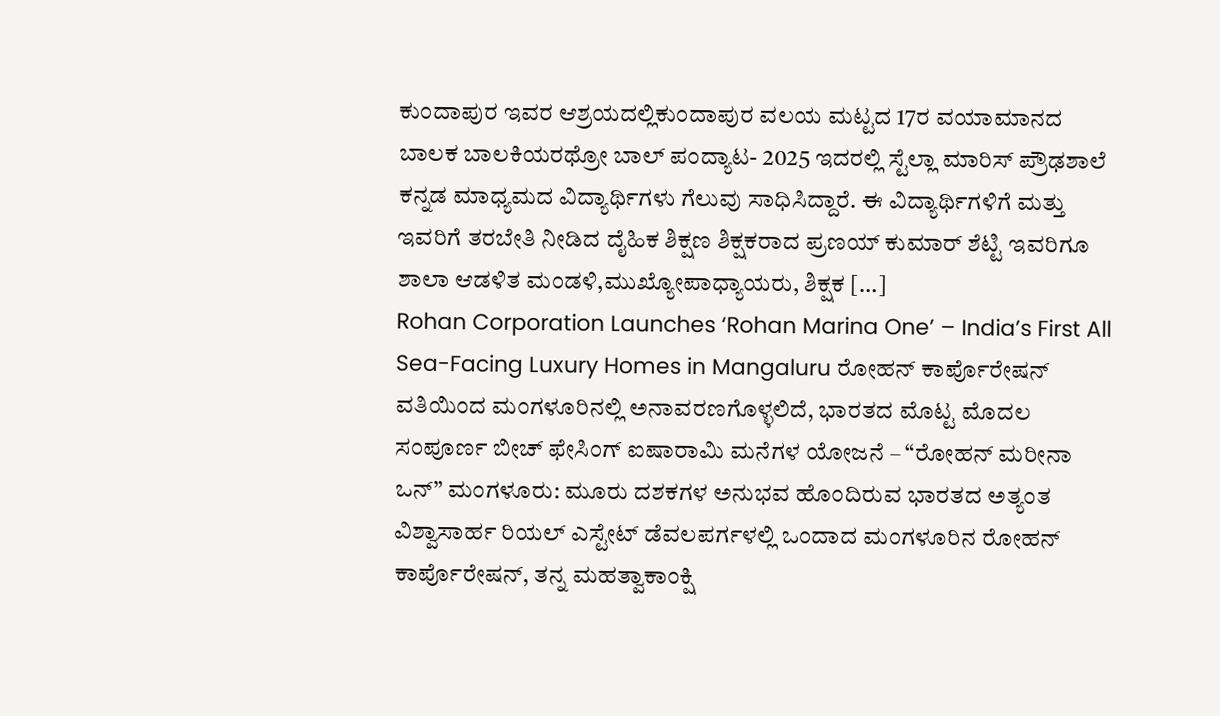ಕುಂದಾಪುರ ಇವರ ಆಶ್ರಯದಲ್ಲಿಕುಂದಾಪುರ ವಲಯ ಮಟ್ಟದ 17ರ ವಯಾಮಾನದ ಬಾಲಕ ಬಾಲಕಿಯರಥ್ರೋ ಬಾಲ್ ಪಂದ್ಯಾಟ- 2025 ಇದರಲ್ಲಿ ಸ್ಟೆಲ್ಲಾ ಮಾರಿಸ್ ಪ್ರೌಢಶಾಲೆ ಕನ್ನಡ ಮಾಧ್ಯಮದ ವಿದ್ಯಾರ್ಥಿಗಳು ಗೆಲುವು ಸಾಧಿಸಿದ್ದಾರೆ. ಈ ವಿದ್ಯಾರ್ಥಿಗಳಿಗೆ ಮತ್ತು ಇವರಿಗೆ ತರಬೇತಿ ನೀಡಿದ ದೈಹಿಕ ಶಿಕ್ಷಣ ಶಿಕ್ಷಕರಾದ ಪ್ರಣಯ್ ಕುಮಾರ್ ಶೆಟ್ಟಿ ಇವರಿಗೂ ಶಾಲಾ ಆಡಳಿತ ಮಂಡಳಿ,ಮುಖ್ಯೋಪಾಧ್ಯಾಯರು, ಶಿಕ್ಷಕ […]
Rohan Corporation Launches ‘Rohan Marina One’ – India’s First All Sea-Facing Luxury Homes in Mangaluru ರೋಹನ್ ಕಾರ್ಪೊರೇಷನ್ ವತಿಯಿಂದ ಮಂಗಳೂರಿನಲ್ಲಿ ಅನಾವರಣಗೊಳ್ಳಲಿದೆ, ಭಾರತದ ಮೊಟ್ಟ ಮೊದಲ ಸಂಪೂರ್ಣ ಬೀಚ್ ಫೇಸಿಂಗ್ ಐಷಾರಾಮಿ ಮನೆಗಳ ಯೋಜನೆ – “ರೋಹನ್ ಮರೀನಾ ಒನ್” ಮಂಗಳೂರು: ಮೂರು ದಶಕಗಳ ಅನುಭವ ಹೊಂದಿರುವ ಭಾರತದ ಅತ್ಯಂತ ವಿಶ್ವಾಸಾರ್ಹ ರಿಯಲ್ ಎಸ್ಟೇಟ್ ಡೆವಲಪರ್ಗಳಲ್ಲಿ ಒಂದಾದ ಮಂಗಳೂರಿನ ರೋಹನ್ ಕಾರ್ಪೊರೇಷನ್, ತನ್ನ ಮಹತ್ವಾಕಾಂಕ್ಷಿ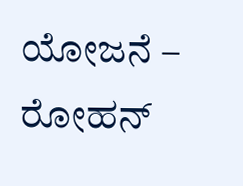ಯೋಜನೆ – ರೋಹನ್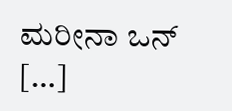ಮರೀನಾ ಒನ್ […]